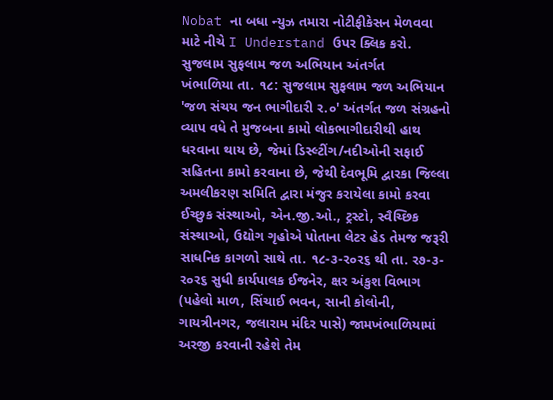Nobat ના બધા ન્યુઝ તમારા નોટીફીકેસન મેળવવા માટે નીચે I Understand ઉપર ક્લિક કરો.
સુજલામ સુફલામ જળ અભિયાન અંતર્ગત
ખંભાળિયા તા. ૧૮: સુજલામ સુફલામ જળ અભિયાન 'જળ સંચય જન ભાગીદારી ર.૦' અંતર્ગત જળ સંગ્રહનો વ્યાપ વધે તે મુજબના કામો લોકભાગીદારીથી હાથ ધરવાના થાય છે, જેમાં ડિસ્લ્ટીંગ/નદીઓની સફાઈ સહિતના કામો કરવાના છે, જેથી દેવભૂમિ દ્વારકા જિલ્લા અમલીકરણ સમિતિ દ્વારા મંજુર કરાયેલા કામો કરવા ઈચ્છુક સંસ્થાઓ, એન.જી.ઓ., ટ્રસ્ટો, સ્વૈચ્છિક સંસ્થાઓ, ઉદ્યોગ ગૃહોએ પોતાના લેટર હેડ તેમજ જરૂરી સાધનિક કાગળો સાથે તા. ૧૮-૩-ર૦ર૬ થી તા. ર૭-૩-ર૦ર૬ સુધી કાર્યપાલક ઈજનેર, ક્ષર અંકુશ વિભાગ (પહેલો માળ, સિંચાઈ ભવન, સાની કોલોની, ગાયત્રીનગર, જલારામ મંદિર પાસે) જામખંભાળિયામાં અરજી કરવાની રહેશે તેમ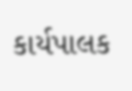કાર્યપાલક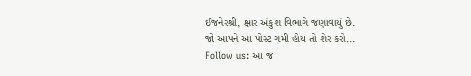ઈજનેરશ્રી, ક્ષાર અંકુશ વિભાગે જણાવાયું છે.
જો આપને આ પોસ્ટ ગમી હોય તો શેર કરો...
Follow us: આ જ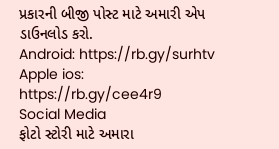પ્રકારની બીજી પોસ્ટ માટે અમારી એપ ડાઉનલોડ કરો.
Android: https://rb.gy/surhtv
Apple ios: https://rb.gy/cee4r9
Social Media
ફોટો સ્ટોરી માટે અમારા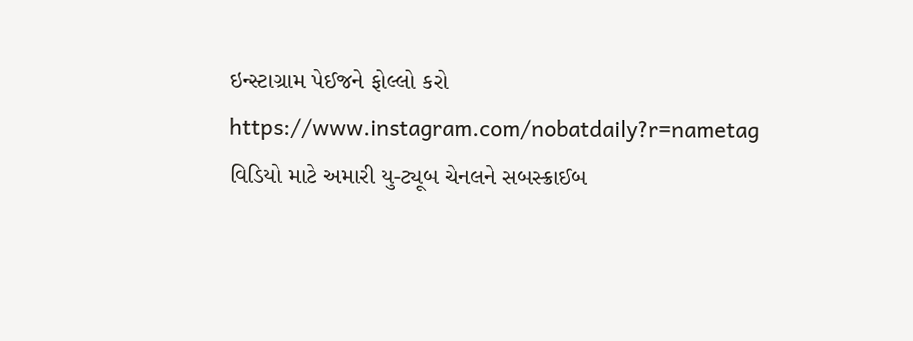ઇન્સ્ટાગ્રામ પેઈજને ફોલ્લો કરો
https://www.instagram.com/nobatdaily?r=nametag
વિડિયો માટે અમારી યુ-ટ્યૂબ ચેનલને સબસ્ક્રાઈબ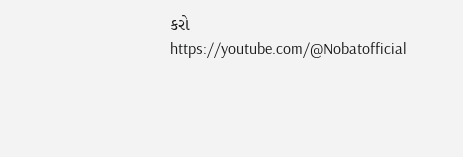કરો
https://youtube.com/@Nobatofficial